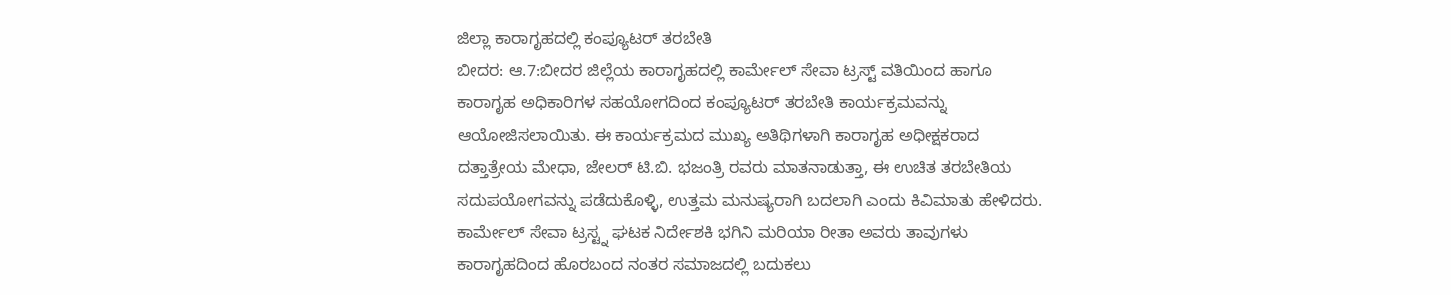ಜಿಲ್ಲಾ ಕಾರಾಗೃಹದಲ್ಲಿ ಕಂಪ್ಯೂಟರ್ ತರಬೇತಿ
ಬೀದರ: ಆ.7:ಬೀದರ ಜಿಲ್ಲೆಯ ಕಾರಾಗೃಹದಲ್ಲಿ ಕಾರ್ಮೇಲ್ ಸೇವಾ ಟ್ರಸ್ಟ್ ವತಿಯಿಂದ ಹಾಗೂ ಕಾರಾಗೃಹ ಅಧಿಕಾರಿಗಳ ಸಹಯೋಗದಿಂದ ಕಂಪ್ಯೂಟರ್ ತರಬೇತಿ ಕಾರ್ಯಕ್ರಮವನ್ನು ಆಯೋಜಿಸಲಾಯಿತು. ಈ ಕಾರ್ಯಕ್ರಮದ ಮುಖ್ಯ ಅತಿಥಿಗಳಾಗಿ ಕಾರಾಗೃಹ ಅಧೀಕ್ಷಕರಾದ ದತ್ತಾತ್ರೇಯ ಮೇಧಾ, ಜೇಲರ್ ಟಿ.ಬಿ. ಭಜಂತ್ರಿ ರವರು ಮಾತನಾಡುತ್ತಾ, ಈ ಉಚಿತ ತರಬೇತಿಯ ಸದುಪಯೋಗವನ್ನು ಪಡೆದುಕೊಳ್ಳಿ, ಉತ್ತಮ ಮನುಷ್ಯರಾಗಿ ಬದಲಾಗಿ ಎಂದು ಕಿವಿಮಾತು ಹೇಳಿದರು.
ಕಾರ್ಮೇಲ್ ಸೇವಾ ಟ್ರಸ್ಟ್ನ ಘಟಕ ನಿರ್ದೇಶಕಿ ಭಗಿನಿ ಮರಿಯಾ ರೀತಾ ಅವರು ತಾವುಗಳು ಕಾರಾಗೃಹದಿಂದ ಹೊರಬಂದ ನಂತರ ಸಮಾಜದಲ್ಲಿ ಬದುಕಲು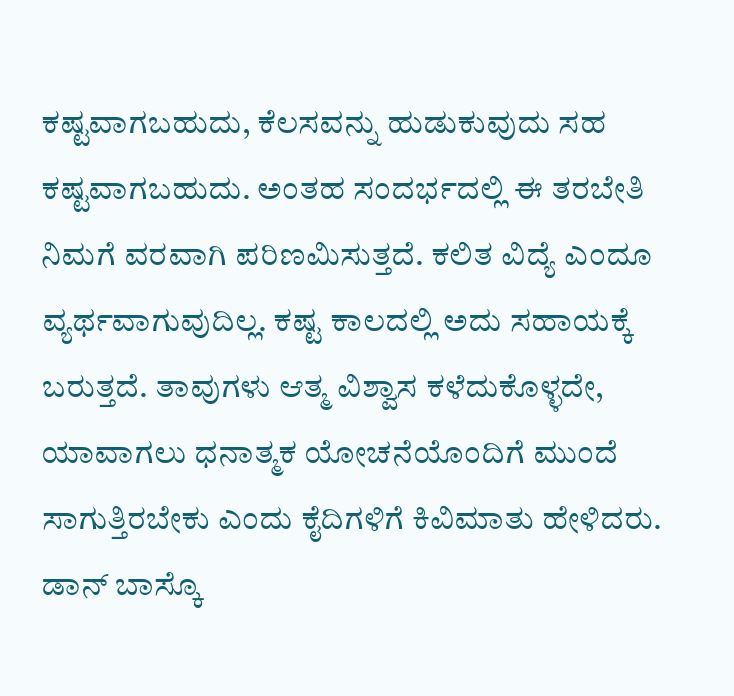ಕಷ್ಟವಾಗಬಹುದು, ಕೆಲಸವನ್ನು ಹುಡುಕುವುದು ಸಹ ಕಷ್ಟವಾಗಬಹುದು. ಅಂತಹ ಸಂದರ್ಭದಲ್ಲಿ ಈ ತರಬೇತಿ ನಿಮಗೆ ವರವಾಗಿ ಪರಿಣಮಿಸುತ್ತದೆ. ಕಲಿತ ವಿದ್ಯೆ ಎಂದೂ ವ್ಯರ್ಥವಾಗುವುದಿಲ್ಲ. ಕಷ್ಟ ಕಾಲದಲ್ಲಿ ಅದು ಸಹಾಯಕ್ಕೆ ಬರುತ್ತದೆ. ತಾವುಗಳು ಆತ್ಮ ವಿಶ್ವಾಸ ಕಳೆದುಕೊಳ್ಳದೇ, ಯಾವಾಗಲು ಧನಾತ್ಮಕ ಯೋಚನೆಯೊಂದಿಗೆ ಮುಂದೆ ಸಾಗುತ್ತಿರಬೇಕು ಎಂದು ಕೈದಿಗಳಿಗೆ ಕಿವಿಮಾತು ಹೇಳಿದರು.
ಡಾನ್ ಬಾಸ್ಕೊ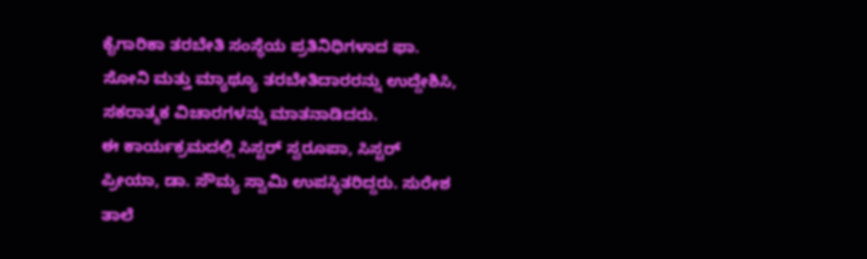ಕೈಗಾರಿಕಾ ತರಬೇತಿ ಸಂಸ್ಥೆಯ ಪ್ರತಿನಿಧಿಗಳಾದ ಫಾ. ಸೋನಿ ಮತ್ತು ಮ್ಯಾಥ್ಯೂ ತರಬೇತಿದಾರರನ್ನು ಉದ್ದೇಶಿಸಿ, ಸಕರಾತ್ಮಕ ವಿಚಾರಗಳನ್ನು ಮಾತನಾಡಿದರು.
ಈ ಕಾರ್ಯಕ್ರಮದಲ್ಲಿ ಸಿಸ್ಟರ್ ಸ್ವರೂಪಾ, ಸಿಸ್ಟರ್ ಪ್ರೀಯಾ, ಡಾ. ಸೌಮ್ಯ ಸ್ವಾಮಿ ಉಪಸ್ಥಿತರಿದ್ದರು. ಸುರೇಶ ತಾಲೆ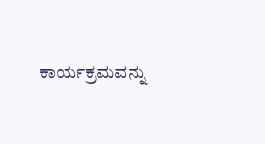ಕಾರ್ಯಕ್ರಮವನ್ನು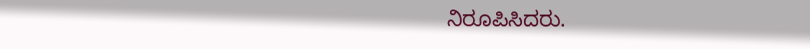ನಿರೂಪಿಸಿದರು.